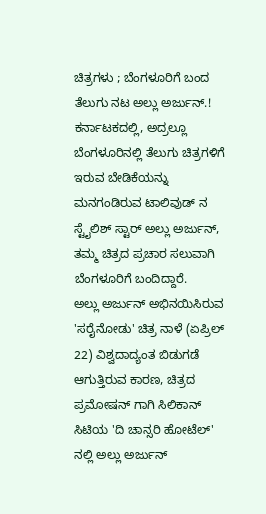ಚಿತ್ರಗಳು ; ಬೆಂಗಳೂರಿಗೆ ಬಂದ ತೆಲುಗು ನಟ ಅಲ್ಲು ಅರ್ಜುನ್.!
ಕರ್ನಾಟಕದಲ್ಲಿ, ಅದ್ರಲ್ಲೂ ಬೆಂಗಳೂರಿನಲ್ಲಿ ತೆಲುಗು ಚಿತ್ರಗಳಿಗೆ ಇರುವ ಬೇಡಿಕೆಯನ್ನು ಮನಗಂಡಿರುವ ಟಾಲಿವುಡ್ ನ ಸ್ಟೈಲಿಶ್ ಸ್ಟಾರ್ ಅಲ್ಲು ಅರ್ಜುನ್, ತಮ್ಮ ಚಿತ್ರದ ಪ್ರಚಾರ ಸಲುವಾಗಿ ಬೆಂಗಳೂರಿಗೆ ಬಂದಿದ್ದಾರೆ.
ಅಲ್ಲು ಅರ್ಜುನ್ ಅಭಿನಯಿಸಿರುವ 'ಸರೈನೋಡು' ಚಿತ್ರ ನಾಳೆ (ಏಪ್ರಿಲ್ 22) ವಿಶ್ವದಾದ್ಯಂತ ಬಿಡುಗಡೆ ಆಗುತ್ತಿರುವ ಕಾರಣ, ಚಿತ್ರದ ಪ್ರಮೋಷನ್ ಗಾಗಿ ಸಿಲಿಕಾನ್ ಸಿಟಿಯ 'ದಿ ಚಾನ್ಸರಿ ಹೋಟೆಲ್' ನಲ್ಲಿ ಅಲ್ಲು ಅರ್ಜುನ್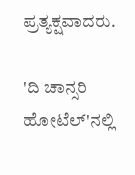ಪ್ರತ್ಯಕ್ಷವಾದರು.

'ದಿ ಚಾನ್ಸರಿ ಹೋಟೆಲ್'ನಲ್ಲಿ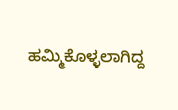ಹಮ್ಮಿಕೊಳ್ಳಲಾಗಿದ್ದ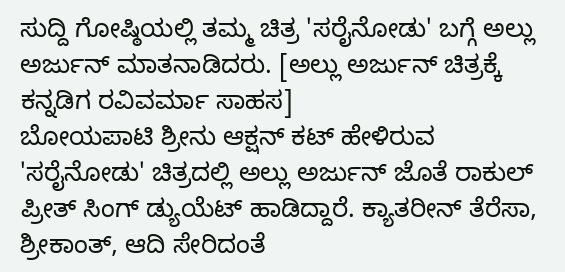ಸುದ್ದಿ ಗೋಷ್ಠಿಯಲ್ಲಿ ತಮ್ಮ ಚಿತ್ರ 'ಸರೈನೋಡು' ಬಗ್ಗೆ ಅಲ್ಲು ಅರ್ಜುನ್ ಮಾತನಾಡಿದರು. [ಅಲ್ಲು ಅರ್ಜುನ್ ಚಿತ್ರಕ್ಕೆ ಕನ್ನಡಿಗ ರವಿವರ್ಮಾ ಸಾಹಸ]
ಬೋಯಪಾಟಿ ಶ್ರೀನು ಆಕ್ಷನ್ ಕಟ್ ಹೇಳಿರುವ 'ಸರೈನೋಡು' ಚಿತ್ರದಲ್ಲಿ ಅಲ್ಲು ಅರ್ಜುನ್ ಜೊತೆ ರಾಕುಲ್ ಪ್ರೀತ್ ಸಿಂಗ್ ಡ್ಯುಯೆಟ್ ಹಾಡಿದ್ದಾರೆ. ಕ್ಯಾತರೀನ್ ತೆರೆಸಾ, ಶ್ರೀಕಾಂತ್, ಆದಿ ಸೇರಿದಂತೆ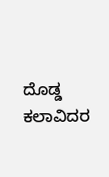ದೊಡ್ಡ ಕಲಾವಿದರ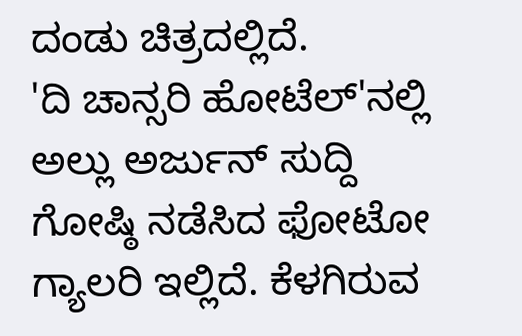ದಂಡು ಚಿತ್ರದಲ್ಲಿದೆ.
'ದಿ ಚಾನ್ಸರಿ ಹೋಟೆಲ್'ನಲ್ಲಿ ಅಲ್ಲು ಅರ್ಜುನ್ ಸುದ್ದಿ ಗೋಷ್ಠಿ ನಡೆಸಿದ ಫೋಟೋ ಗ್ಯಾಲರಿ ಇಲ್ಲಿದೆ. ಕೆಳಗಿರುವ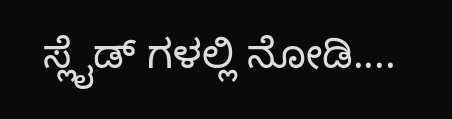ಸ್ಲೈಡ್ ಗಳಲ್ಲಿ ನೋಡಿ....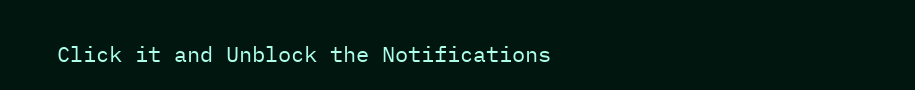Click it and Unblock the Notifications